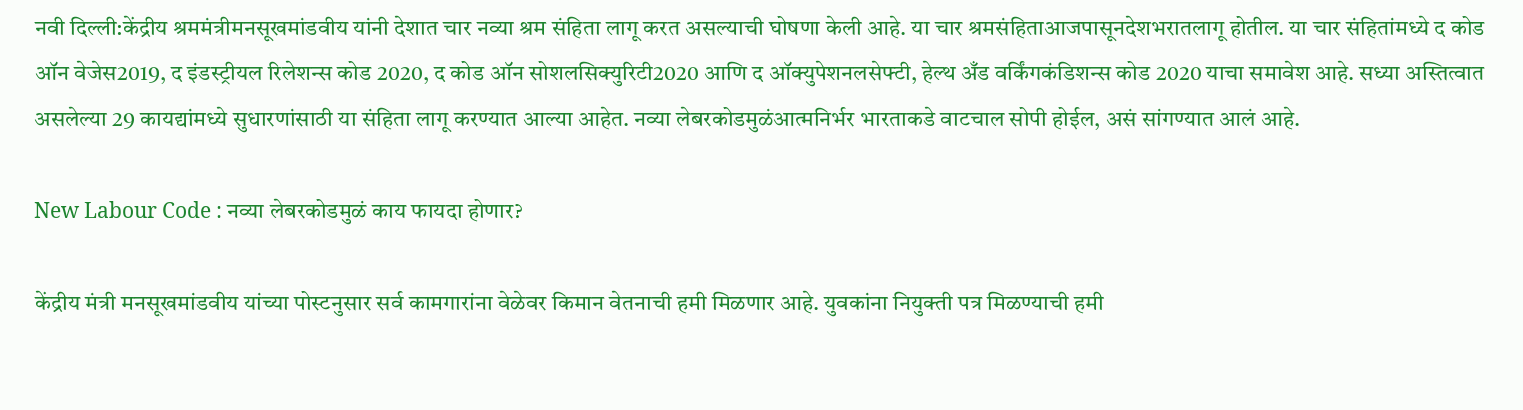नवी दिल्ली:केंद्रीय श्रममंत्रीमनसूखमांडवीय यांनी देशात चार नव्या श्रम संहिता लागू करत असल्याची घोषणा केली आहे. या चार श्रमसंहिताआजपासूनदेशभरातलागू होतील. या चार संहितांमध्ये द कोड ऑन वेजेस2019, द इंडस्ट्रीयल रिलेशन्स कोड 2020, द कोड ऑन सोशलसिक्युरिटी2020 आणि द ऑक्युपेशनलसेफ्टी, हेल्थ अँड वर्किंगकंडिशन्स कोड 2020 याचा समावेश आहे. सध्या अस्तित्वात असलेल्या 29 कायद्यांमध्ये सुधारणांसाठी या संहिता लागू करण्यात आल्या आहेत. नव्या लेबरकोडमुळंआत्मनिर्भर भारताकडे वाटचाल सोपी होईल, असं सांगण्यात आलं आहे.

New Labour Code : नव्या लेबरकोडमुळं काय फायदा होणार?

केंद्रीय मंत्री मनसूखमांडवीय यांच्या पोस्टनुसार सर्व कामगारांना वेळेवर किमान वेतनाची हमी मिळणार आहे. युवकांना नियुक्ती पत्र मिळण्याची हमी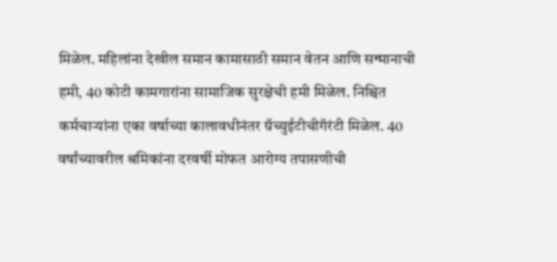मिळेल. महिलांना देखील समान कामासाठी समान वेतन आणि सन्मानाची हमी, 40 कोटी कामगारांना सामाजिक सुरक्षेची हमी मिळेल. निश्चित कर्मचाऱ्यांना एका वर्षाच्या कालावधीनंतर ग्रॅच्युईटीचीगॅरंटी मिळेल. 40 वर्षांच्यावरील श्रमिकांना दरवर्षी मोफत आरोग्य तपासणीची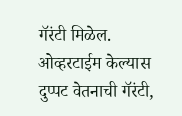गॅरंटी मिळेल. ओव्हरटाईम केल्यास दुप्पट वेतनाची गॅरंटी,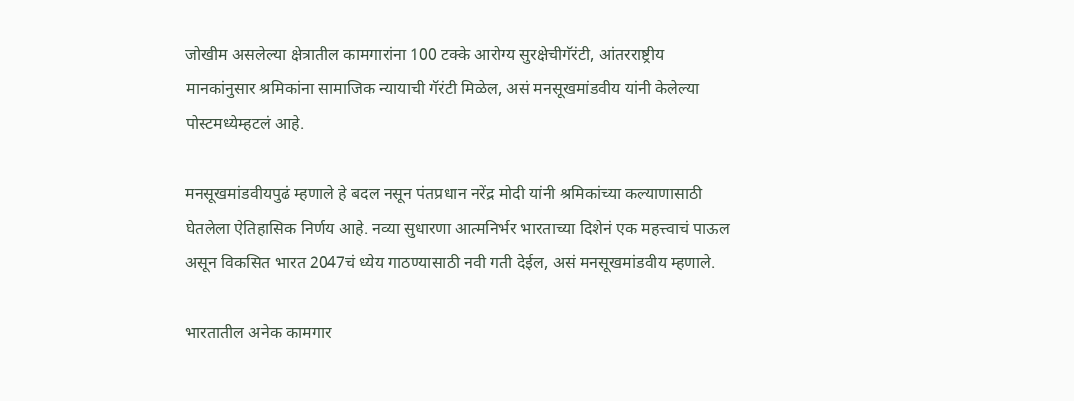जोखीम असलेल्या क्षेत्रातील कामगारांना 100 टक्के आरोग्य सुरक्षेचीगॅरंटी, आंतरराष्ट्रीय मानकांनुसार श्रमिकांना सामाजिक न्यायाची गॅरंटी मिळेल, असं मनसूखमांडवीय यांनी केलेल्या पोस्टमध्येम्हटलं आहे.

मनसूखमांडवीयपुढं म्हणाले हे बदल नसून पंतप्रधान नरेंद्र मोदी यांनी श्रमिकांच्या कल्याणासाठी घेतलेला ऐतिहासिक निर्णय आहे. नव्या सुधारणा आत्मनिर्भर भारताच्या दिशेनं एक महत्त्वाचं पाऊल असून विकसित भारत 2047चं ध्येय गाठण्यासाठी नवी गती देईल, असं मनसूखमांडवीय म्हणाले.

भारतातील अनेक कामगार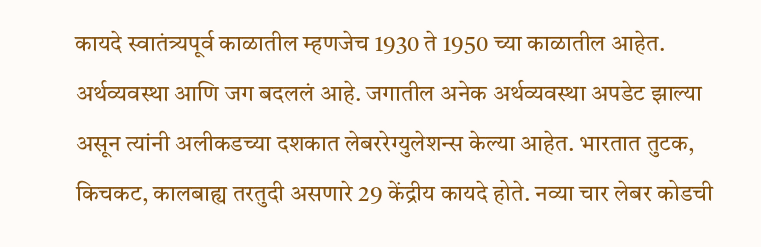कायदे स्वातंत्र्यपूर्व काळातील म्हणजेच 1930 ते 1950 च्या काळातील आहेत. अर्थव्यवस्था आणि जग बदललं आहे. जगातील अनेक अर्थव्यवस्था अपडेट झाल्या असून त्यांनी अलीकडच्या दशकात लेबररेग्युलेशन्स केल्या आहेत. भारतात तुटक, किचकट, कालबाह्य तरतुदी असणारे 29 केंद्रीय कायदे होते. नव्या चार लेबर कोडची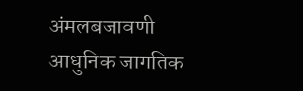अंमलबजावणी आधुनिक जागतिक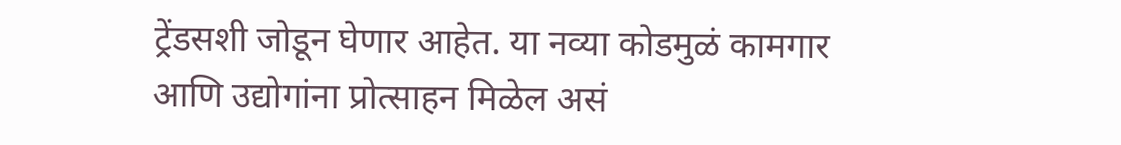ट्रेंडसशी जोडून घेणार आहेत. या नव्या कोडमुळं कामगार आणि उद्योगांना प्रोत्साहन मिळेल असं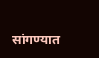सांगण्यात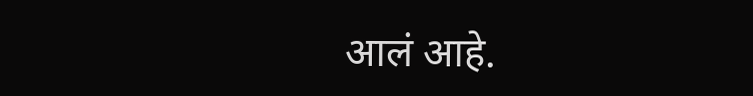आलं आहे.